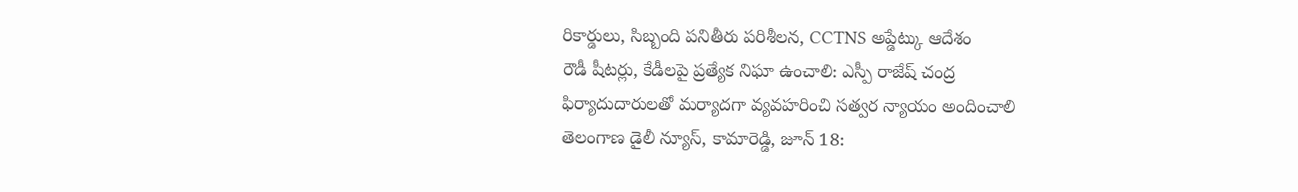రికార్డులు, సిబ్బంది పనితీరు పరిశీలన, CCTNS అప్డేట్కు ఆదేశం
రౌడీ షీటర్లు, కేడీలపై ప్రత్యేక నిఘా ఉంచాలి: ఎస్పీ రాజేష్ చంద్ర
ఫిర్యాదుదారులతో మర్యాదగా వ్యవహరించి సత్వర న్యాయం అందించాలి
తెలంగాణ డైలీ న్యూస్, కామారెడ్డి, జూన్ 18: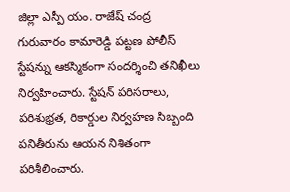జిల్లా ఎస్పీ యం. రాజేష్ చంద్ర గురువారం కామారెడ్డి పట్టణ పోలీస్ స్టేషన్ను ఆకస్మికంగా సందర్శించి తనిఖీలు నిర్వహించారు. స్టేషన్ పరిసరాలు, పరిశుభ్రత, రికార్డుల నిర్వహణ సిబ్బంది పనితీరును ఆయన నిశితంగా పరిశీలించారు.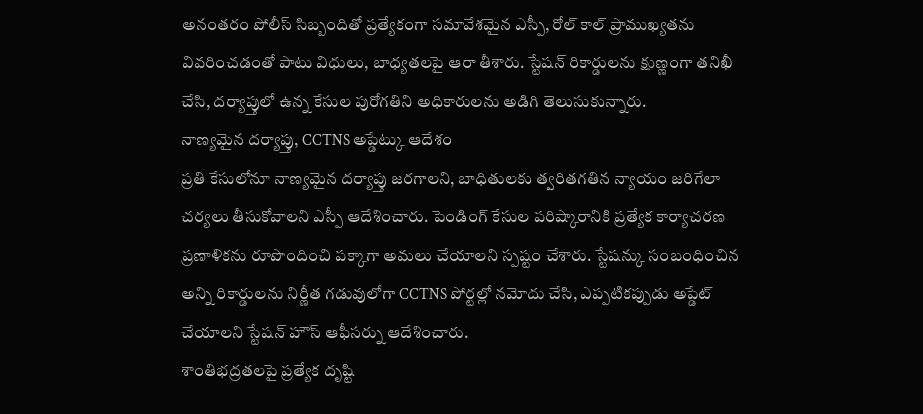అనంతరం పోలీస్ సిబ్బందితో ప్రత్యేకంగా సమావేశమైన ఎస్పీ, రోల్ కాల్ ప్రాముఖ్యతను వివరించడంతో పాటు విధులు, బాధ్యతలపై ఆరా తీశారు. స్టేషన్ రికార్డులను క్షుణ్ణంగా తనిఖీ చేసి, దర్యాప్తులో ఉన్న కేసుల పురోగతిని అధికారులను అడిగి తెలుసుకున్నారు.
నాణ్యమైన దర్యాప్తు, CCTNS అప్డేట్కు ఆదేశం
ప్రతి కేసులోనూ నాణ్యమైన దర్యాప్తు జరగాలని, బాధితులకు త్వరితగతిన న్యాయం జరిగేలా చర్యలు తీసుకోవాలని ఎస్పీ ఆదేశించారు. పెండింగ్ కేసుల పరిష్కారానికి ప్రత్యేక కార్యాచరణ ప్రణాళికను రూపొందించి పక్కాగా అమలు చేయాలని స్పష్టం చేశారు. స్టేషన్కు సంబంధించిన అన్ని రికార్డులను నిర్ణీత గడువులోగా CCTNS పోర్టల్లో నమోదు చేసి, ఎప్పటికప్పుడు అప్డేట్ చేయాలని స్టేషన్ హౌస్ ఆఫీసర్ను ఆదేశించారు.
శాంతిభద్రతలపై ప్రత్యేక దృష్టి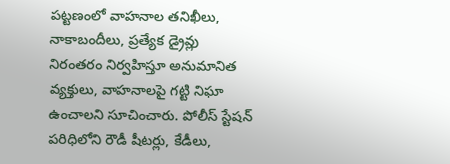పట్టణంలో వాహనాల తనిఖీలు, నాకాబందీలు, ప్రత్యేక డ్రైవ్లు నిరంతరం నిర్వహిస్తూ అనుమానిత వ్యక్తులు, వాహనాలపై గట్టి నిఘా ఉంచాలని సూచించారు. పోలీస్ స్టేషన్ పరిధిలోని రౌడీ షీటర్లు, కేడీలు,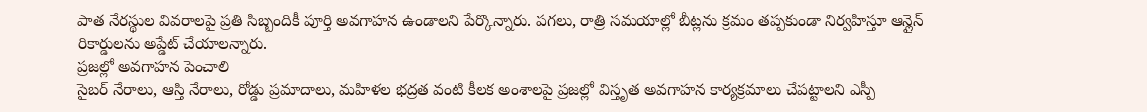పాత నేరస్థుల వివరాలపై ప్రతి సిబ్బందికీ పూర్తి అవగాహన ఉండాలని పేర్కొన్నారు. పగలు, రాత్రి సమయాల్లో బీట్లను క్రమం తప్పకుండా నిర్వహిస్తూ ఆన్లైన్ రికార్డులను అప్డేట్ చేయాలన్నారు.
ప్రజల్లో అవగాహన పెంచాలి
సైబర్ నేరాలు, ఆస్తి నేరాలు, రోడ్డు ప్రమాదాలు, మహిళల భద్రత వంటి కీలక అంశాలపై ప్రజల్లో విస్తృత అవగాహన కార్యక్రమాలు చేపట్టాలని ఎస్పీ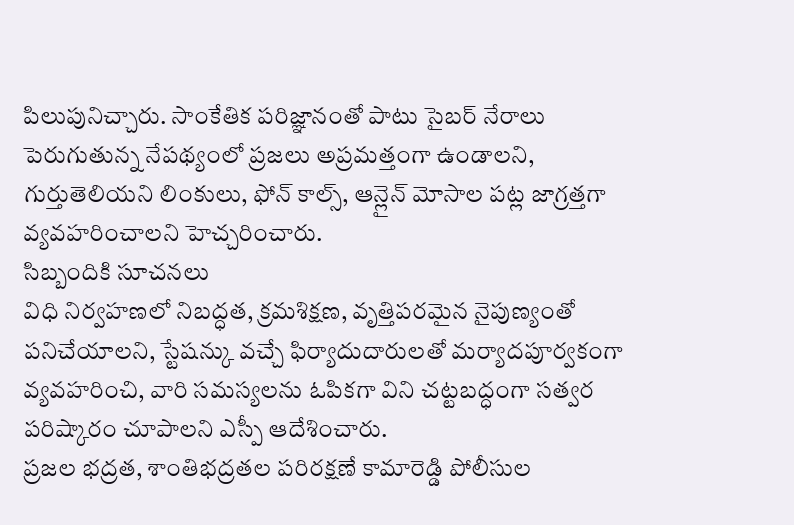పిలుపునిచ్చారు. సాంకేతిక పరిజ్ఞానంతో పాటు సైబర్ నేరాలు పెరుగుతున్న నేపథ్యంలో ప్రజలు అప్రమత్తంగా ఉండాలని, గుర్తుతెలియని లింకులు, ఫోన్ కాల్స్, ఆన్లైన్ మోసాల పట్ల జాగ్రత్తగా వ్యవహరించాలని హెచ్చరించారు.
సిబ్బందికి సూచనలు
విధి నిర్వహణలో నిబద్ధత, క్రమశిక్షణ, వృత్తిపరమైన నైపుణ్యంతో పనిచేయాలని, స్టేషన్కు వచ్చే ఫిర్యాదుదారులతో మర్యాదపూర్వకంగా వ్యవహరించి, వారి సమస్యలను ఓపికగా విని చట్టబద్ధంగా సత్వర పరిష్కారం చూపాలని ఎస్పీ ఆదేశించారు.
ప్రజల భద్రత, శాంతిభద్రతల పరిరక్షణే కామారెడ్డి పోలీసుల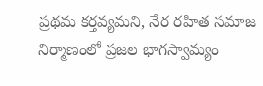ప్రథమ కర్తవ్యమని, నేర రహిత సమాజ నిర్మాణంలో ప్రజల భాగస్వామ్యం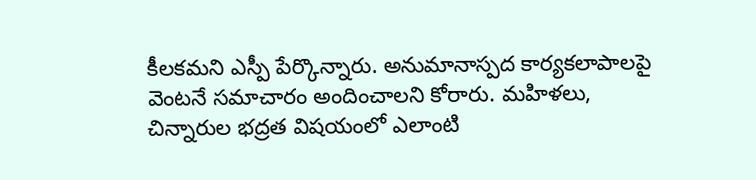కీలకమని ఎస్పీ పేర్కొన్నారు. అనుమానాస్పద కార్యకలాపాలపై వెంటనే సమాచారం అందించాలని కోరారు. మహిళలు, చిన్నారుల భద్రత విషయంలో ఎలాంటి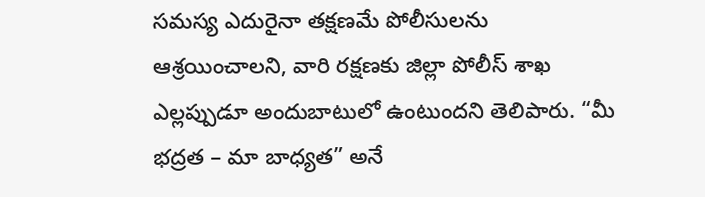సమస్య ఎదురైనా తక్షణమే పోలీసులను ఆశ్రయించాలని, వారి రక్షణకు జిల్లా పోలీస్ శాఖ ఎల్లప్పుడూ అందుబాటులో ఉంటుందని తెలిపారు. “మీ భద్రత – మా బాధ్యత” అనే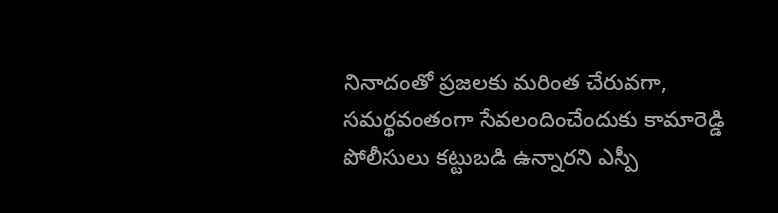నినాదంతో ప్రజలకు మరింత చేరువగా, సమర్థవంతంగా సేవలందించేందుకు కామారెడ్డి పోలీసులు కట్టుబడి ఉన్నారని ఎస్పీ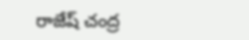రాజేష్ చంద్ర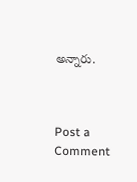అన్నారు.



Post a Comment